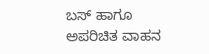ಬಸ್ ಹಾಗೂ ಅಪರಿಚಿತ ವಾಹನ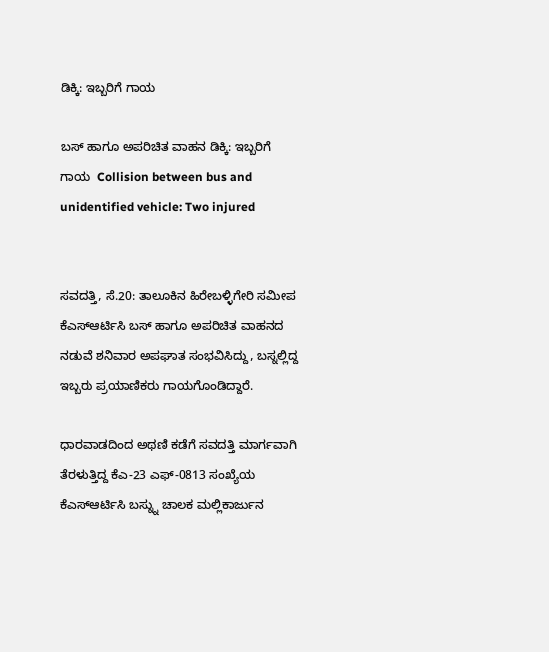ಡಿಕ್ಕಿ: ಇಬ್ಬರಿಗೆ ಗಾಯ

ಬಸ್ ಹಾಗೂ ಅಪರಿಚಿತ ವಾಹನ ಡಿಕ್ಕಿ: ಇಬ್ಬರಿಗೆ ಗಾಯ  Collision between bus and unidentified vehicle: Two injured


ಸವದತ್ತಿ, ಸೆ.20: ತಾಲೂಕಿನ ಹಿರೇಬಳ್ಳಿಗೇರಿ ಸಮೀಪ ಕೆಎಸ್‌ಆರ್ಟಿಸಿ ಬಸ್ ಹಾಗೂ ಅಪರಿಚಿತ ವಾಹನದ ನಡುವೆ ಶನಿವಾರ ಅಪಘಾತ ಸಂಭವಿಸಿದ್ದು, ಬಸ್ನಲ್ಲಿದ್ದ ಇಬ್ಬರು ಪ್ರಯಾಣಿಕರು ಗಾಯಗೊಂಡಿದ್ದಾರೆ.

ಧಾರವಾಡದಿಂದ ಅಥಣಿ ಕಡೆಗೆ ಸವದತ್ತಿ ಮಾರ್ಗವಾಗಿ ತೆರಳುತ್ತಿದ್ದ ಕೆಎ-23 ಎಫ್‌-0813 ಸಂಖ್ಯೆಯ ಕೆಎಸ್‌ಆರ್ಟಿಸಿ ಬಸ್ನ್ನು ಚಾಲಕ ಮಲ್ಲಿಕಾರ್ಜುನ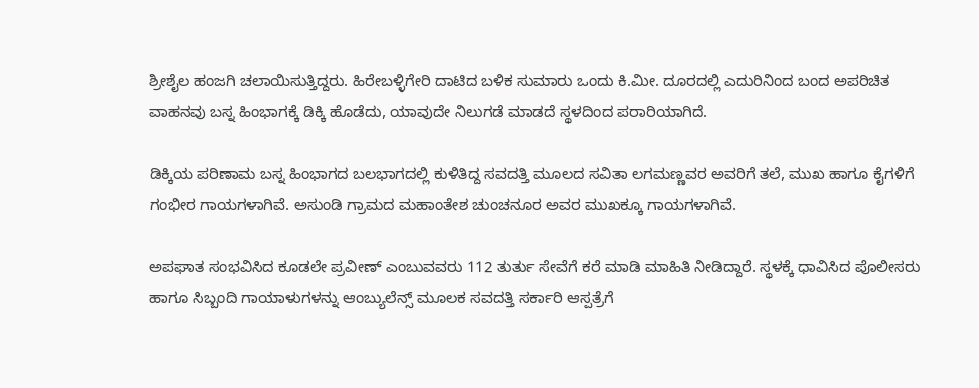ಶ್ರೀಶೈಲ ಹಂಜಗಿ ಚಲಾಯಿಸುತ್ತಿದ್ದರು. ಹಿರೇಬಳ್ಳಿಗೇರಿ ದಾಟಿದ ಬಳಿಕ ಸುಮಾರು ಒಂದು ಕಿ.ಮೀ. ದೂರದಲ್ಲಿ ಎದುರಿನಿಂದ ಬಂದ ಅಪರಿಚಿತ ವಾಹನವು ಬಸ್ನ ಹಿಂಭಾಗಕ್ಕೆ ಡಿಕ್ಕಿ ಹೊಡೆದು, ಯಾವುದೇ ನಿಲುಗಡೆ ಮಾಡದೆ ಸ್ಥಳದಿಂದ ಪರಾರಿಯಾಗಿದೆ.

ಡಿಕ್ಕಿಯ ಪರಿಣಾಮ ಬಸ್ನ ಹಿಂಭಾಗದ ಬಲಭಾಗದಲ್ಲಿ ಕುಳಿತಿದ್ದ ಸವದತ್ತಿ ಮೂಲದ ಸವಿತಾ ಲಗಮಣ್ಣವರ ಅವರಿಗೆ ತಲೆ, ಮುಖ ಹಾಗೂ ಕೈಗಳಿಗೆ ಗಂಭೀರ ಗಾಯಗಳಾಗಿವೆ. ಅಸುಂಡಿ ಗ್ರಾಮದ ಮಹಾಂತೇಶ ಚುಂಚನೂರ ಅವರ ಮುಖಕ್ಕೂ ಗಾಯಗಳಾಗಿವೆ.

ಅಪಘಾತ ಸಂಭವಿಸಿದ ಕೂಡಲೇ ಪ್ರವೀಣ್ ಎಂಬುವವರು 112 ತುರ್ತು ಸೇವೆಗೆ ಕರೆ ಮಾಡಿ ಮಾಹಿತಿ ನೀಡಿದ್ದಾರೆ. ಸ್ಥಳಕ್ಕೆ ಧಾವಿಸಿದ ಪೊಲೀಸರು ಹಾಗೂ ಸಿಬ್ಬಂದಿ ಗಾಯಾಳುಗಳನ್ನು ಆಂಬ್ಯುಲೆನ್ಸ್‌ ಮೂಲಕ ಸವದತ್ತಿ ಸರ್ಕಾರಿ ಆಸ್ಪತ್ರೆಗೆ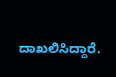ದಾಖಲಿಸಿದ್ದಾರೆ.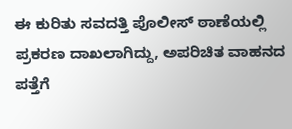ಈ ಕುರಿತು ಸವದತ್ತಿ ಪೊಲೀಸ್ ಠಾಣೆಯಲ್ಲಿ ಪ್ರಕರಣ ದಾಖಲಾಗಿದ್ದು, ಅಪರಿಚಿತ ವಾಹನದ ಪತ್ತೆಗೆ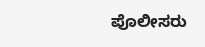ಪೊಲೀಸರು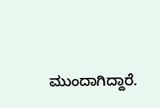ಮುಂದಾಗಿದ್ದಾರೆ.